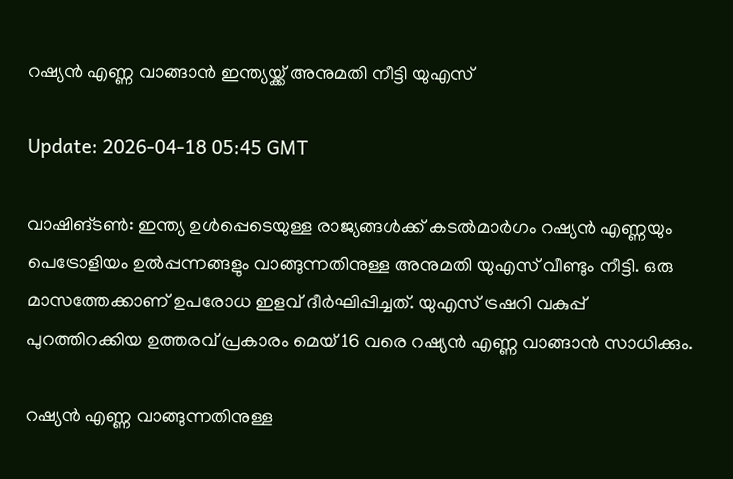റഷ്യന്‍ എണ്ണ വാങ്ങാന്‍ ഇന്ത്യയ്ക്ക് അനുമതി നീട്ടി യുഎസ്

Update: 2026-04-18 05:45 GMT

വാഷിങ്ടണ്‍: ഇന്ത്യ ഉള്‍പ്പെടെയുള്ള രാജ്യങ്ങള്‍ക്ക് കടല്‍മാര്‍ഗം റഷ്യന്‍ എണ്ണയും പെട്രോളിയം ഉല്‍പ്പന്നങ്ങളും വാങ്ങുന്നതിനുള്ള അനുമതി യുഎസ് വീണ്ടും നീട്ടി. ഒരു മാസത്തേക്കാണ് ഉപരോധ ഇളവ് ദീര്‍ഘിപ്പിച്ചത്. യുഎസ് ട്രഷറി വകുപ്പ് പുറത്തിറക്കിയ ഉത്തരവ് പ്രകാരം മെയ് 16 വരെ റഷ്യന്‍ എണ്ണ വാങ്ങാന്‍ സാധിക്കും.

റഷ്യന്‍ എണ്ണ വാങ്ങുന്നതിനുള്ള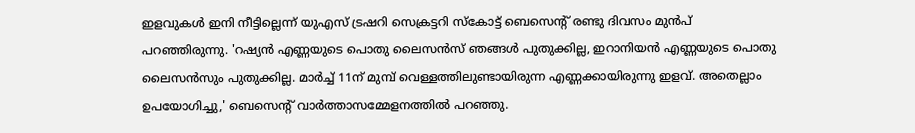ഇളവുകള്‍ ഇനി നീട്ടില്ലെന്ന് യുഎസ് ട്രഷറി സെക്രട്ടറി സ്‌കോട്ട് ബെസെന്റ് രണ്ടു ദിവസം മുന്‍പ് പറഞ്ഞിരുന്നു. 'റഷ്യന്‍ എണ്ണയുടെ പൊതു ലൈസന്‍സ് ഞങ്ങള്‍ പുതുക്കില്ല, ഇറാനിയന്‍ എണ്ണയുടെ പൊതു ലൈസന്‍സും പുതുക്കില്ല. മാര്‍ച്ച് 11ന് മുമ്പ് വെള്ളത്തിലുണ്ടായിരുന്ന എണ്ണക്കായിരുന്നു ഇളവ്. അതെല്ലാം ഉപയോഗിച്ചു,' ബെസെന്റ് വാര്‍ത്താസമ്മേളനത്തില്‍ പറഞ്ഞു.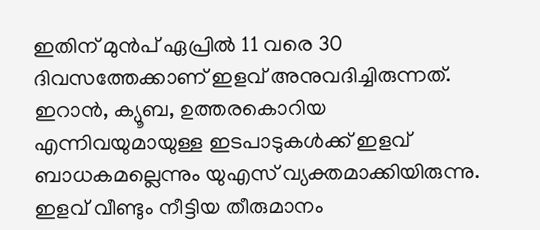ഇതിന് മുന്‍പ് ഏപ്രില്‍ 11 വരെ 30 ദിവസത്തേക്കാണ് ഇളവ് അനുവദിച്ചിരുന്നത്. ഇറാന്‍, ക്യൂബ, ഉത്തരകൊറിയ എന്നിവയുമായുള്ള ഇടപാടുകള്‍ക്ക് ഇളവ് ബാധകമല്ലെന്നും യുഎസ് വ്യക്തമാക്കിയിരുന്നു. ഇളവ് വീണ്ടും നീട്ടിയ തീരുമാനം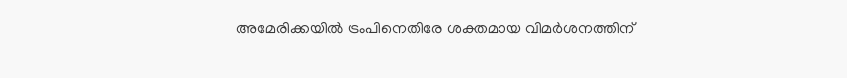അമേരിക്കയില്‍ ട്രംപിനെതിരേ ശക്തമായ വിമര്‍ശനത്തിന്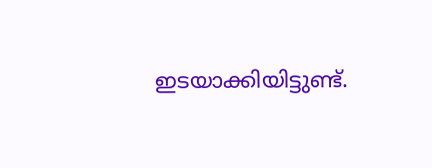ഇടയാക്കിയിട്ടുണ്ട്.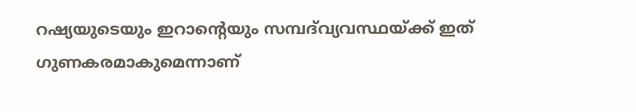റഷ്യയുടെയും ഇറാന്റെയും സമ്പദ്‌വ്യവസ്ഥയ്ക്ക് ഇത് ഗുണകരമാകുമെന്നാണ്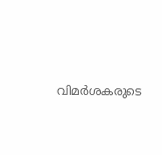വിമര്‍ശകരുടെ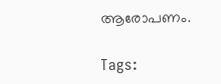ആരോപണം.

Tags: